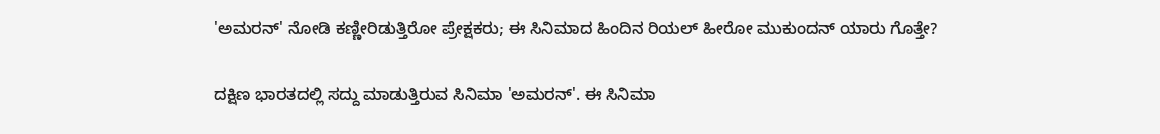'ಅಮರನ್' ನೋಡಿ ಕಣ್ಣೀರಿಡುತ್ತಿರೋ ಪ್ರೇಕ್ಷಕರು; ಈ ಸಿನಿಮಾದ ಹಿಂದಿನ ರಿಯಲ್ ಹೀರೋ ಮುಕುಂದನ್ ಯಾರು ಗೊತ್ತೇ?

ದಕ್ಷಿಣ ಭಾರತದಲ್ಲಿ ಸದ್ದು ಮಾಡುತ್ತಿರುವ ಸಿನಿಮಾ 'ಅಮರನ್'. ಈ ಸಿನಿಮಾ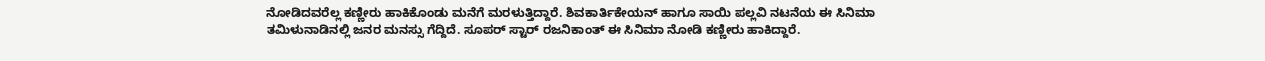ನೋಡಿದವರೆಲ್ಲ ಕಣ್ಣೀರು ಹಾಕಿಕೊಂಡು ಮನೆಗೆ ಮರಳುತ್ತಿದ್ದಾರೆ. ಶಿವಕಾರ್ತಿಕೇಯನ್ ಹಾಗೂ ಸಾಯಿ ಪಲ್ಲವಿ ನಟನೆಯ ಈ ಸಿನಿಮಾ ತಮಿಳುನಾಡಿನಲ್ಲಿ ಜನರ ಮನಸ್ಸು ಗೆದ್ದಿದೆ. ಸೂಪರ್‌ ಸ್ಟಾರ್ ರಜನಿಕಾಂತ್ ಈ ಸಿನಿಮಾ ನೋಡಿ ಕಣ್ಣೀರು ಹಾಕಿದ್ದಾರೆ.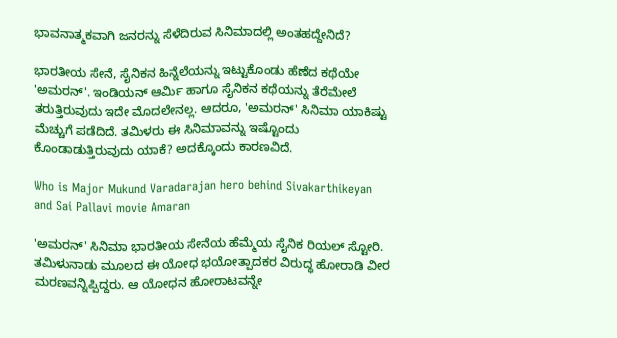ಭಾವನಾತ್ಮಕವಾಗಿ ಜನರನ್ನು ಸೆಳೆದಿರುವ ಸಿನಿಮಾದಲ್ಲಿ ಅಂತಹದ್ದೇನಿದೆ?

ಭಾರತೀಯ ಸೇನೆ, ಸೈನಿಕನ ಹಿನ್ನೆಲೆಯನ್ನು ಇಟ್ಟುಕೊಂಡು ಹೆಣೆದ ಕಥೆಯೇ 'ಅಮರನ್'. ಇಂಡಿಯನ್ ಆರ್ಮಿ ಹಾಗೂ ಸೈನಿಕನ ಕಥೆಯನ್ನು ತೆರೆಮೇಲೆ ತರುತ್ತಿರುವುದು ಇದೇ ಮೊದಲೇನಲ್ಲ. ಆದರೂ, 'ಅಮರನ್' ಸಿನಿಮಾ ಯಾಕಿಷ್ಟು ಮೆಚ್ಚುಗೆ ಪಡೆದಿದೆ. ತಮಿಳರು ಈ ಸಿನಿಮಾವನ್ನು ಇಷ್ಟೊಂದು ಕೊಂಡಾಡುತ್ತಿರುವುದು ಯಾಕೆ? ಅದಕ್ಕೊಂದು ಕಾರಣವಿದೆ.

Who is Major Mukund Varadarajan hero behind Sivakarthikeyan and Sai Pallavi movie Amaran

'ಅಮರನ್' ಸಿನಿಮಾ ಭಾರತೀಯ ಸೇನೆಯ ಹೆಮ್ಮೆಯ ಸೈನಿಕ ರಿಯಲ್ ಸ್ಟೋರಿ. ತಮಿಳುನಾಡು ಮೂಲದ ಈ ಯೋಧ ಭಯೋತ್ಪಾದಕರ ವಿರುದ್ಧ ಹೋರಾಡಿ ವೀರ ಮರಣವನ್ನಿಪ್ಪಿದ್ದರು. ಆ ಯೋಧನ ಹೋರಾಟವನ್ನೇ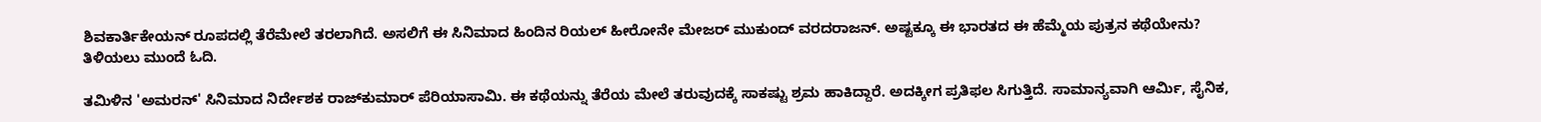ಶಿವಕಾರ್ತಿಕೇಯನ್ ರೂಪದಲ್ಲಿ ತೆರೆಮೇಲೆ ತರಲಾಗಿದೆ. ಅಸಲಿಗೆ ಈ ಸಿನಿಮಾದ ಹಿಂದಿನ ರಿಯಲ್ ಹೀರೋನೇ ಮೇಜರ್ ಮುಕುಂದ್ ವರದರಾಜನ್. ಅಷ್ಟಕ್ಕೂ ಈ ಭಾರತದ ಈ ಹೆಮ್ಮೆಯ ಪುತ್ರನ ಕಥೆಯೇನು? ತಿಳಿಯಲು ಮುಂದೆ ಓದಿ.

ತಮಿಳಿನ 'ಅಮರನ್' ಸಿನಿಮಾದ ನಿರ್ದೇಶಕ ರಾಜ್‌ಕುಮಾರ್‌ ಪೆರಿಯಾಸಾಮಿ. ಈ ಕಥೆಯನ್ನು ತೆರೆಯ ಮೇಲೆ ತರುವುದಕ್ಕೆ ಸಾಕಷ್ಟು ಶ್ರಮ ಹಾಕಿದ್ದಾರೆ. ಅದಕ್ಕೀಗ ಪ್ರತಿಫಲ ಸಿಗುತ್ತಿದೆ. ಸಾಮಾನ್ಯವಾಗಿ ಆರ್ಮಿ, ಸೈನಿಕ,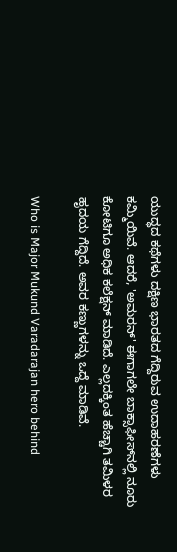ಯುದ್ಧದ ಕಥೆಗಳು ದಕ್ಷಿಣ ಭಾರತದ ಗೆದ್ದಿರುವ ಉದಾಹರಣೆಗಳು ಕಮ್ಮಿಯಿವೆ. ಆದರೆ, 'ಅಮರನ್' ಈಗಾಗಲೇ ಬಾಕ್ಸಾಫೀಸ್‌ನಲ್ಲಿ ನೂರು ಕೋಟಿಗೂ ಅಧಿಕ ಕಲೆಕ್ಷನ್ ಮಾಡಿದೆ. ಎಲ್ಲದಕ್ಕಿಂತ ಹೆಚ್ಚಾಗಿ ತಮಿಳರ ಹೃದಯ ಗೆದ್ದಿದೆ. ಅವರ ಕಣ್ಣುಗಳನ್ನು ಒದ್ದೆ ಮಾಡಿವೆ.

Who is Major Mukund Varadarajan hero behind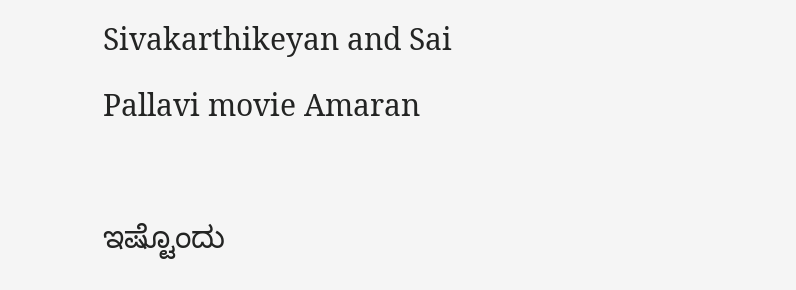Sivakarthikeyan and Sai Pallavi movie Amaran

ಇಷ್ಟೊಂದು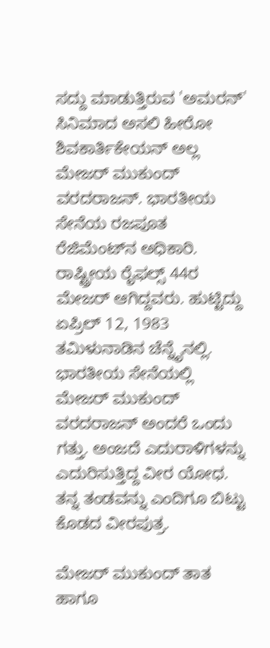ಸದ್ದು ಮಾಡುತ್ತಿರುವ 'ಅಮರನ್' ಸಿನಿಮಾದ ಅಸಲಿ ಹೀರೋ ಶಿವಕಾರ್ತಿಕೇಯನ್ ಅಲ್ಲ ಮೇಜರ್ ಮುಕುಂದ್ ವರದರಾಜನ್. ಭಾರತೀಯ ಸೇನೆಯ ರಜಪೂತ ರೆಜಿಮೆಂಟ್‌ನ ಅಧಿಕಾರಿ. ರಾಷ್ಟ್ರೀಯ ರೈಫಲ್ಸ್‌ 44ರ ಮೇಜರ್ ಆಗಿದ್ದವರು. ಹುಟ್ಟಿದ್ದು ಏಪ್ರಿಲ್ 12, 1983 ತಮಿಳುನಾಡಿನ ಚೆನ್ನೈನಲ್ಲಿ. ಭಾರತೀಯ ಸೇನೆಯಲ್ಲಿ ಮೇಜರ್ ಮುಕುಂದ್ ವರದರಾಜನ್ ಅಂದರೆ ಒಂದು ಗತ್ತು. ಅಂಜದೆ ಎದುರಾಳಿಗಳನ್ನು ಎದುರಿಸುತ್ತಿದ್ದ ವೀರ ಯೋಧ. ತನ್ನ ತಂಡವನ್ನು ಎಂದಿಗೂ ಬಿಟ್ಟು ಕೊಡದ ವೀರಪುತ್ರ.

ಮೇಜರ್ ಮುಕುಂದ್ ತಾತ ಹಾಗೂ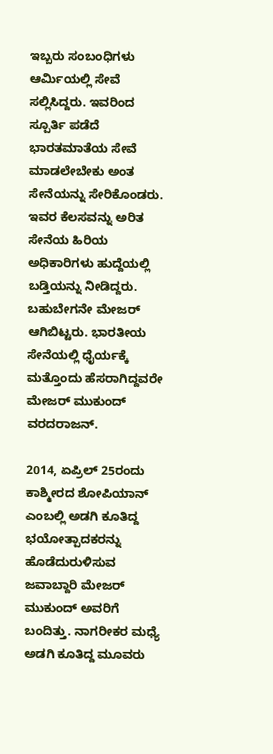ಇಬ್ಬರು ಸಂಬಂಧಿಗಳು ಆರ್ಮಿಯಲ್ಲಿ ಸೇವೆ ಸಲ್ಲಿಸಿದ್ದರು. ಇವರಿಂದ ಸ್ಪೂರ್ತಿ ಪಡೆದೆ ಭಾರತಮಾತೆಯ ಸೇವೆ ಮಾಡಲೇಬೇಕು ಅಂತ ಸೇನೆಯನ್ನು ಸೇರಿಕೊಂಡರು. ಇವರ ಕೆಲಸವನ್ನು ಅರಿತ ಸೇನೆಯ ಹಿರಿಯ ಅಧಿಕಾರಿಗಳು ಹುದ್ದೆಯಲ್ಲಿ ಬಡ್ತಿಯನ್ನು ನೀಡಿದ್ದರು. ಬಹುಬೇಗನೇ ಮೇಜರ್ ಆಗಿಬಿಟ್ಟರು. ಭಾರತೀಯ ಸೇನೆಯಲ್ಲಿ ಧೈರ್ಯಕ್ಕೆ ಮತ್ತೊಂದು ಹೆಸರಾಗಿದ್ದವರೇ ಮೇಜರ್ ಮುಕುಂದ್ ವರದರಾಜನ್.

2014, ಏಪ್ರಿಲ್ 25ರಂದು ಕಾಶ್ಮೀರದ ಶೋಪಿಯಾನ್ ಎಂಬಲ್ಲಿ ಅಡಗಿ ಕೂತಿದ್ದ ಭಯೋತ್ಪಾದಕರನ್ನು ಹೊಡೆದುರುಳಿಸುವ ಜವಾಬ್ದಾರಿ ಮೇಜರ್ ಮುಕುಂದ್ ಅವರಿಗೆ ಬಂದಿತ್ತು. ನಾಗರೀಕರ ಮಧ್ಯೆ ಅಡಗಿ ಕೂತಿದ್ದ ಮೂವರು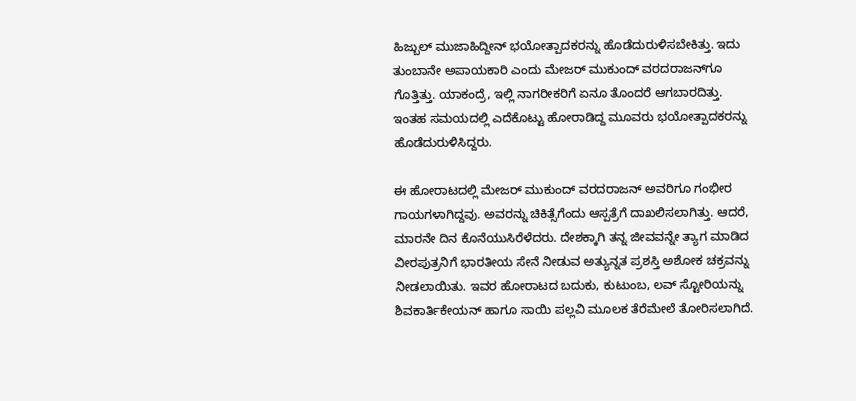ಹಿಜ್ಬುಲ್ ಮುಜಾಹಿದ್ದೀನ್ ಭಯೋತ್ಪಾದಕರನ್ನು ಹೊಡೆದುರುಳಿಸಬೇಕಿತ್ತು. ಇದು ತುಂಬಾನೇ ಅಪಾಯಕಾರಿ ಎಂದು ಮೇಜರ್ ಮುಕುಂದ್ ವರದರಾಜನ್‌ಗೂ ಗೊತ್ತಿತ್ತು. ಯಾಕಂದ್ರೆ, ಇಲ್ಲಿ ನಾಗರೀಕರಿಗೆ ಏನೂ ತೊಂದರೆ ಆಗಬಾರದಿತ್ತು. ಇಂತಹ ಸಮಯದಲ್ಲಿ ಎದೆಕೊಟ್ಟು ಹೋರಾಡಿದ್ದ ಮೂವರು ಭಯೋತ್ಪಾದಕರನ್ನು ಹೊಡೆದುರುಳಿಸಿದ್ದರು.

ಈ ಹೋರಾಟದಲ್ಲಿ ಮೇಜರ್ ಮುಕುಂದ್ ವರದರಾಜನ್ ಅವರಿಗೂ ಗಂಭೀರ ಗಾಯಗಳಾಗಿದ್ದವು. ಅವರನ್ನು ಚಿಕಿತ್ಸೆಗೆಂದು ಆಸ್ಪತ್ರೆಗೆ ದಾಖಲಿಸಲಾಗಿತ್ತು. ಆದರೆ, ಮಾರನೇ ದಿನ ಕೊನೆಯುಸಿರೆಳೆದರು. ದೇಶಕ್ಕಾಗಿ ತನ್ನ ಜೀವವನ್ನೇ ತ್ಯಾಗ ಮಾಡಿದ ವೀರಪುತ್ರನಿಗೆ ಭಾರತೀಯ ಸೇನೆ ನೀಡುವ ಅತ್ಯುನ್ನತ ಪ್ರಶಸ್ತಿ ಅಶೋಕ ಚಕ್ರವನ್ನು ನೀಡಲಾಯಿತು. ಇವರ ಹೋರಾಟದ ಬದುಕು, ಕುಟುಂಬ, ಲವ್ ಸ್ಟೋರಿಯನ್ನು ಶಿವಕಾರ್ತಿಕೇಯನ್ ಹಾಗೂ ಸಾಯಿ ಪಲ್ಲವಿ ಮೂಲಕ ತೆರೆಮೇಲೆ ತೋರಿಸಲಾಗಿದೆ.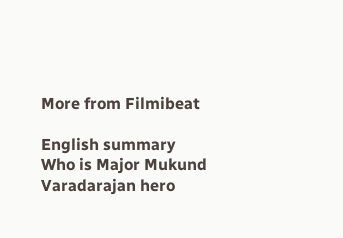More from Filmibeat

English summary
Who is Major Mukund Varadarajan hero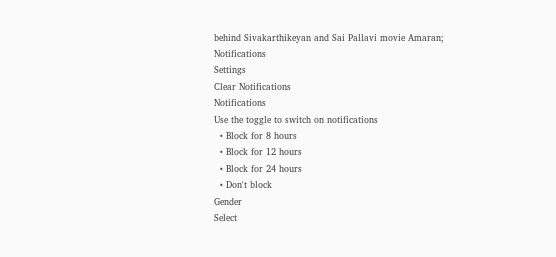behind Sivakarthikeyan and Sai Pallavi movie Amaran;
Notifications
Settings
Clear Notifications
Notifications
Use the toggle to switch on notifications
  • Block for 8 hours
  • Block for 12 hours
  • Block for 24 hours
  • Don't block
Gender
Select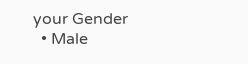your Gender
  • Male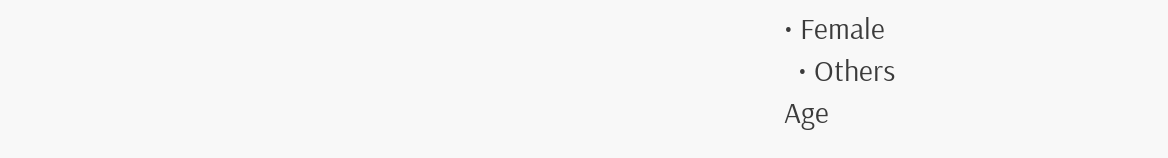• Female
  • Others
Age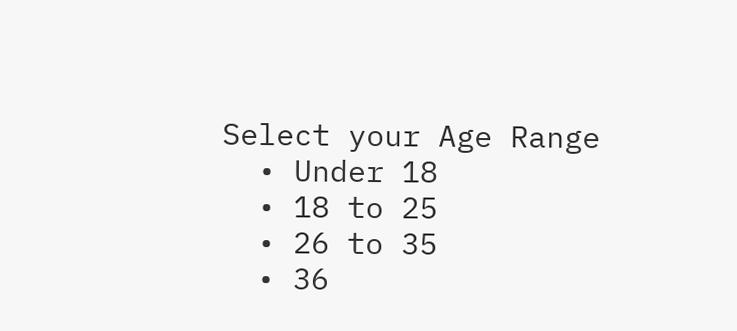Select your Age Range
  • Under 18
  • 18 to 25
  • 26 to 35
  • 36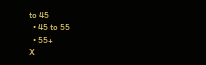to 45
  • 45 to 55
  • 55+
X